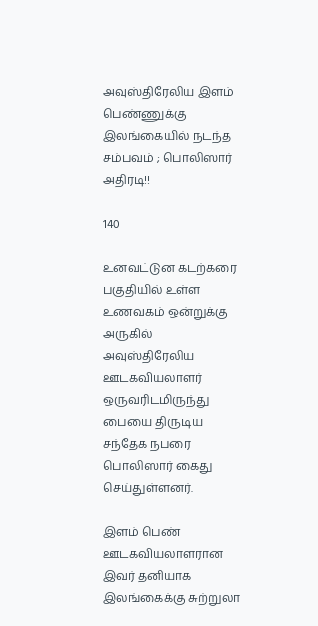அவுஸ்திரேலிய இளம் பெண்ணுக்கு இலங்கையில் நடந்த சம்பவம் ; பொலிஸார் அதிரடி!!

140

உனவட்டுன கடற்கரை பகுதியில் உள்ள உணவகம் ஒன்றுக்கு அருகில் அவுஸ்திரேலிய ஊடகவியலாளர் ஒருவரிடமிருந்து பையை திருடிய சந்தேக நபரை பொலிஸார் கைது செய்துள்ளனர்.

இளம் பெண் ஊடகவியலாளரான இவர் தனியாக இலங்கைக்கு சுற்றுலா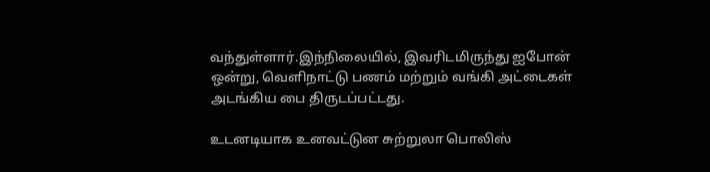வந்துள்ளார்.இந்நிலையில், இவரிடமிருந்து ஐபோன் ஒன்று, வெளிநாட்டு பணம் மற்றும் வங்கி அட்டைகள் அடங்கிய பை திருடப்பட்டது.

உடனடியாக உனவட்டுன சுற்றுலா பொலிஸ்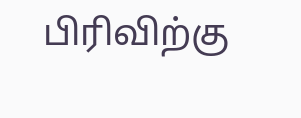பிரிவிற்கு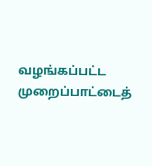வழங்கப்பட்ட முறைப்பாட்டைத்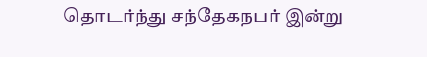தொடர்ந்து சந்தேகநபர் இன்று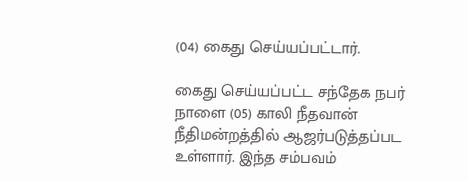(04) கைது செய்யப்பட்டார்.

கைது செய்யப்பட்ட சந்தேக நபர் நாளை (05) காலி நீதவான் நீதிமன்றத்தில் ஆஜர்படுத்தப்பட உள்ளார். இந்த சம்பவம்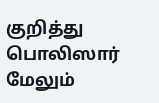குறித்து பொலிஸார் மேலும்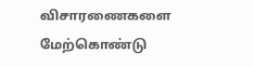விசாரணைகளை மேற்கொண்டு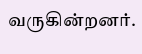வருகின்றனர்.